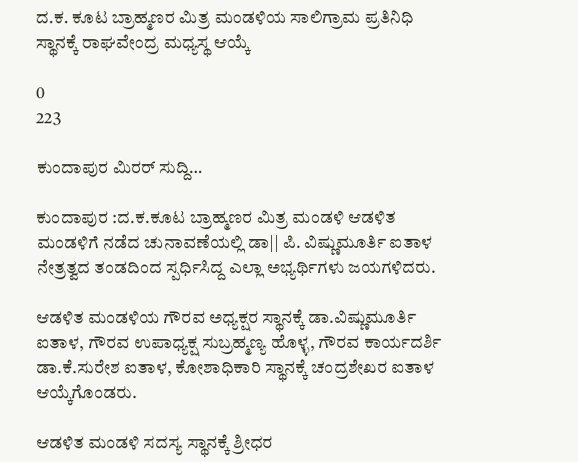ದ.ಕ. ಕೂಟ ಬ್ರಾಹ್ಮಣರ ಮಿತ್ರ ಮಂಡಳಿಯ ಸಾಲಿಗ್ರಾಮ ಪ್ರತಿನಿಧಿ ಸ್ಥಾನಕ್ಕೆ ರಾಘವೇಂದ್ರ ಮಧ್ಯಸ್ಥ ಆಯ್ಕೆ

0
223

ಕುಂದಾಪುರ ಮಿರರ್ ಸುದ್ದಿ…

ಕುಂದಾಪುರ :ದ.ಕ.ಕೂಟ ಬ್ರಾಹ್ಮಣರ ಮಿತ್ರ ಮಂಡಳಿ ಆಡಳಿತ ಮಂಡಳಿಗೆ ನಡೆದ ಚುನಾವಣೆಯಲ್ಲಿ ಡಾ|| ಪಿ. ವಿಷ್ಣುಮೂರ್ತಿ ಐತಾಳ ನೇತ್ರತ್ವದ ತಂಡದಿಂದ ಸ್ಪರ್ಧಿಸಿದ್ದ ಎಲ್ಲಾ ಅಭ್ಯರ್ಥಿಗಳು ಜಯಗಳಿದರು.

ಆಡಳಿತ ಮಂಡಳಿಯ ಗೌರವ ಅಧ್ಯಕ್ಷರ ಸ್ಥಾನಕ್ಕೆ ಡಾ.ವಿಷ್ಣುಮೂರ್ತಿ ಐತಾಳ, ಗೌರವ ಉಪಾಧ್ಯಕ್ಷ ಸುಬ್ರಹ್ಮಣ್ಯ ಹೊಳ್ಳ, ಗೌರವ ಕಾರ್ಯದರ್ಶಿ ಡಾ.ಕೆ.ಸುರೇಶ ಐತಾಳ, ಕೋಶಾಧಿಕಾರಿ ಸ್ಥಾನಕ್ಕೆ ಚಂದ್ರಶೇಖರ ಐತಾಳ ಆಯ್ಕೆಗೊಂಡರು.

ಆಡಳಿತ ಮಂಡಳಿ ಸದಸ್ಯ ಸ್ಥಾನಕ್ಕೆ ಶ್ರೀಧರ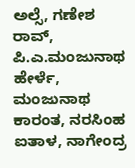ಅಲ್ಸೆ, ಗಣೇಶ ರಾವ್, ಪಿ.ಎ.ಮಂಜುನಾಥ ಹೇರ್ಳೆ, ಮಂಜುನಾಥ ಕಾರಂತ, ನರಸಿಂಹ ಐತಾಳ, ನಾಗೇಂದ್ರ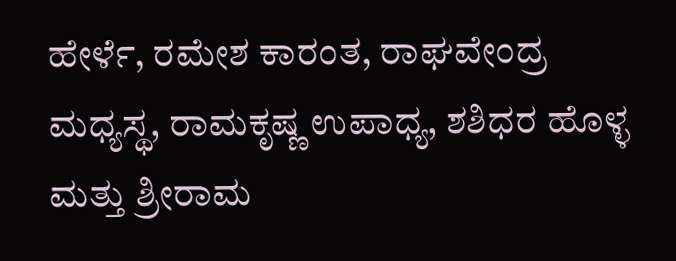ಹೇರ್ಳೆ, ರಮೇಶ ಕಾರಂತ, ರಾಘವೇಂದ್ರ ಮಧ್ಯಸ್ಥ, ರಾಮಕೃಷ್ಣ ಉಪಾಧ್ಯ, ಶಶಿಧರ ಹೊಳ್ಳ ಮತ್ತು ಶ್ರೀರಾಮ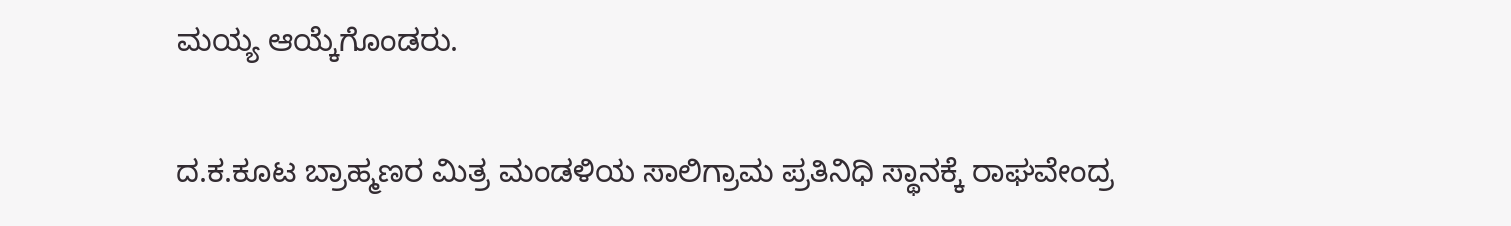ಮಯ್ಯ ಆಯ್ಕೆಗೊಂಡರು.

ದ.ಕ.ಕೂಟ ಬ್ರಾಹ್ಮಣರ ಮಿತ್ರ ಮಂಡಳಿಯ ಸಾಲಿಗ್ರಾಮ ಪ್ರತಿನಿಧಿ ಸ್ಥಾನಕ್ಕೆ ರಾಘವೇಂದ್ರ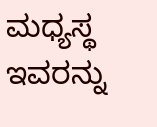ಮಧ್ಯಸ್ಥ ಇವರನ್ನು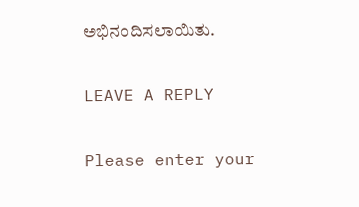ಅಭಿನಂದಿಸಲಾಯಿತು.

LEAVE A REPLY

Please enter your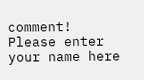comment!
Please enter your name here